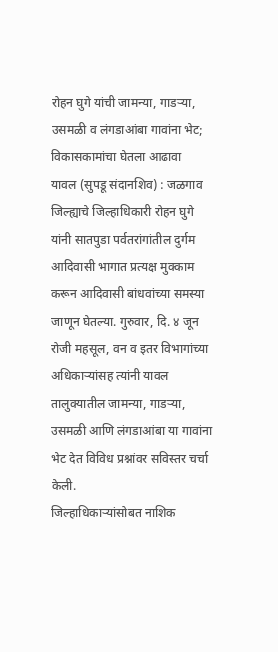रोहन घुगे यांची जामन्या, गाडऱ्या, उसमळी व लंगडाआंबा गावांना भेट; विकासकामांचा घेतला आढावा
यावल (सुपडू संदानशिव) : जळगाव जिल्ह्याचे जिल्हाधिकारी रोहन घुगे यांनी सातपुडा पर्वतरांगांतील दुर्गम आदिवासी भागात प्रत्यक्ष मुक्काम करून आदिवासी बांधवांच्या समस्या जाणून घेतल्या. गुरुवार, दि. ४ जून रोजी महसूल, वन व इतर विभागांच्या अधिकाऱ्यांसह त्यांनी यावल तालुक्यातील जामन्या, गाडऱ्या, उसमळी आणि लंगडाआंबा या गावांना भेट देत विविध प्रश्नांवर सविस्तर चर्चा केली.
जिल्हाधिकाऱ्यांसोबत नाशिक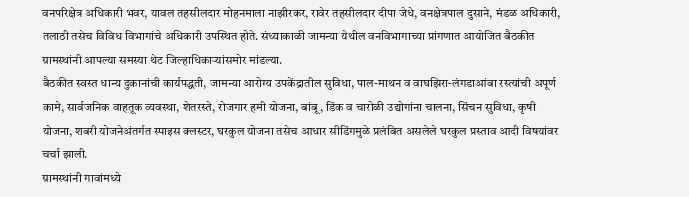वनपरिक्षेत्र अधिकारी भवर, यावल तहसीलदार मोहनमाला नाझीरकर, रावेर तहसीलदार दीपा जेधे, वनक्षेत्रपाल दुसाने, मंडळ अधिकारी, तलाठी तसेच विविध विभागांचे अधिकारी उपस्थित होते. संध्याकाळी जामन्या येथील वनविभागाच्या प्रांगणात आयोजित बैठकीत ग्रामस्थांनी आपल्या समस्या थेट जिल्हाधिकाऱ्यांसमोर मांडल्या.
बैठकीत स्वस्त धान्य दुकानांची कार्यपद्धती, जामन्या आरोग्य उपकेंद्रातील सुविधा, पाल-माथन व वाघझिरा-लंगडाआंबा रस्त्यांची अपूर्ण कामे, सार्वजनिक वाहतूक व्यवस्था, शेतरस्ते, रोजगार हमी योजना, बांबू, डिंक व चारोळी उद्योगांना चालना, सिंचन सुविधा, कृषी योजना, शबरी योजनेअंतर्गत स्पाइस क्लस्टर, घरकुल योजना तसेच आधार सीडिंगमुळे प्रलंबित असलेले घरकुल प्रस्ताव आदी विषयांवर चर्चा झाली.
ग्रामस्थांनी गावांमध्ये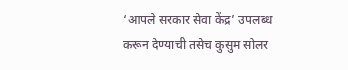‘आपले सरकार सेवा केंद्र’ उपलब्ध करून देण्याची तसेच कुसुम सोलर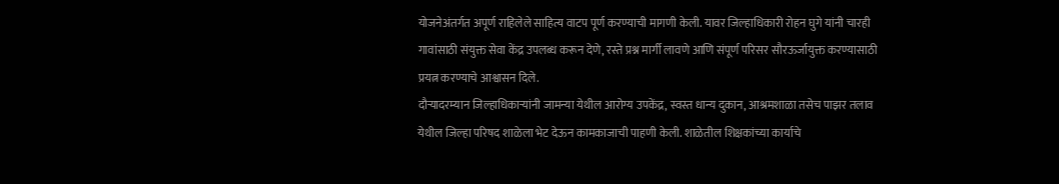योजनेअंतर्गत अपूर्ण राहिलेले साहित्य वाटप पूर्ण करण्याची मागणी केली. यावर जिल्हाधिकारी रोहन घुगे यांनी चारही गावांसाठी संयुक्त सेवा केंद्र उपलब्ध करून देणे, रस्ते प्रश्न मार्गी लावणे आणि संपूर्ण परिसर सौरऊर्जायुक्त करण्यासाठी प्रयत्न करण्याचे आश्वासन दिले.
दौऱ्यादरम्यान जिल्हाधिकाऱ्यांनी जामन्या येथील आरोग्य उपकेंद्र, स्वस्त धान्य दुकान, आश्रमशाळा तसेच पाझर तलाव येथील जिल्हा परिषद शाळेला भेट देऊन कामकाजाची पाहणी केली. शाळेतील शिक्षकांच्या कार्याचे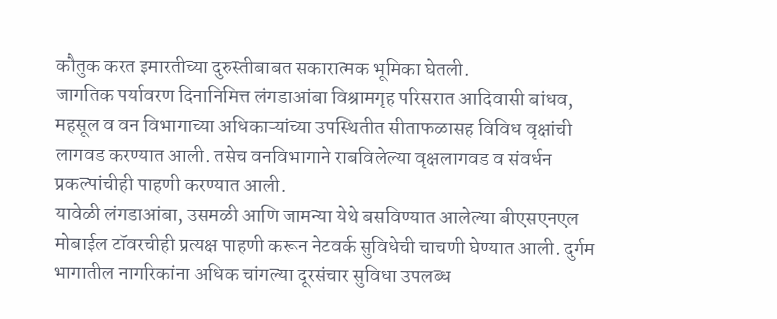कौतुक करत इमारतीच्या दुरुस्तीबाबत सकारात्मक भूमिका घेतली.
जागतिक पर्यावरण दिनानिमित्त लंगडाआंबा विश्रामगृह परिसरात आदिवासी बांधव, महसूल व वन विभागाच्या अधिकाऱ्यांच्या उपस्थितीत सीताफळासह विविध वृक्षांची लागवड करण्यात आली. तसेच वनविभागाने राबविलेल्या वृक्षलागवड व संवर्धन प्रकल्पांचीही पाहणी करण्यात आली.
यावेळी लंगडाआंबा, उसमळी आणि जामन्या येथे बसविण्यात आलेल्या बीएसएनएल मोबाईल टॉवरचीही प्रत्यक्ष पाहणी करून नेटवर्क सुविधेची चाचणी घेण्यात आली. दुर्गम भागातील नागरिकांना अधिक चांगल्या दूरसंचार सुविधा उपलब्ध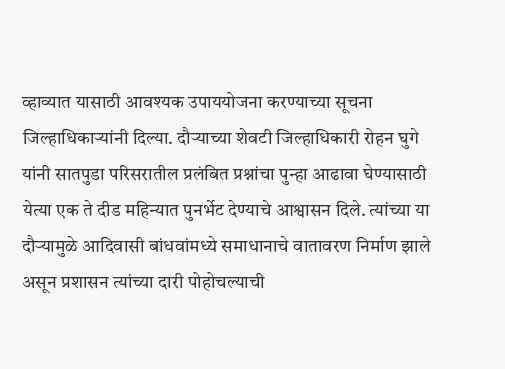व्हाव्यात यासाठी आवश्यक उपाययोजना करण्याच्या सूचना जिल्हाधिकाऱ्यांनी दिल्या. दौऱ्याच्या शेवटी जिल्हाधिकारी रोहन घुगे यांनी सातपुडा परिसरातील प्रलंबित प्रश्नांचा पुन्हा आढावा घेण्यासाठी येत्या एक ते दीड महिन्यात पुनर्भेट देण्याचे आश्वासन दिले. त्यांच्या या दौऱ्यामुळे आदिवासी बांधवांमध्ये समाधानाचे वातावरण निर्माण झाले असून प्रशासन त्यांच्या दारी पोहोचल्याची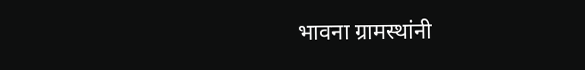भावना ग्रामस्थांनी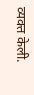व्यक्त केली.